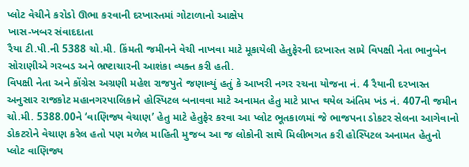પ્લોટ વેચીને કરોડો ઊભા કરવાની દરખાસ્તમાં ગોટાળાનો આક્ષેપ
ખાસ-ખબર સંવાદદાતા
રૈયા ટી.પી.ની 5388 ચો.મી. કિંમતી જમીનને વેચી નાખવા માટે મૂકાયેલી હેતુફેરની દરખાસ્ત સામે વિપક્ષી નેતા ભાનુબેન સોરાણીએ ગરબડ અને ભ્રષ્ટાચારની આશંકા વ્યક્ત કરી હતી.
વિપક્ષી નેતા અને કોંગ્રેસ અગ્રણી મહેશ રાજપુતે જણાવ્યું હતું કે આખરી નગર રચના યોજના નં. 4 રૈયાની દરખાસ્ત અનુસાર રાજકોટ મહાનગરપાલિકાને હોસ્પિટલ બનાવવા માટે અનામત હેતુ માટે પ્રાપ્ત થયેલ અંતિમ ખંડ નં. 407ની જમીન ચો.મી. 5388.00ને ‘વાણિજ્ય વેચાણ’ હેતુ માટે હેતુફેર કરવા આ પ્લોટ ભૂતકાળમાં જે ભાજપના ડોકટર સેલના આગેવાનો ડોકટરોને વેચાણ કરેલ હતો પણ મળેલ માહિતી મુજબ આ જ લોકોની સાથે મિલીભગત કરી હોસ્પિટલ અનામત હેતુનો પ્લોટ વાણિજ્ય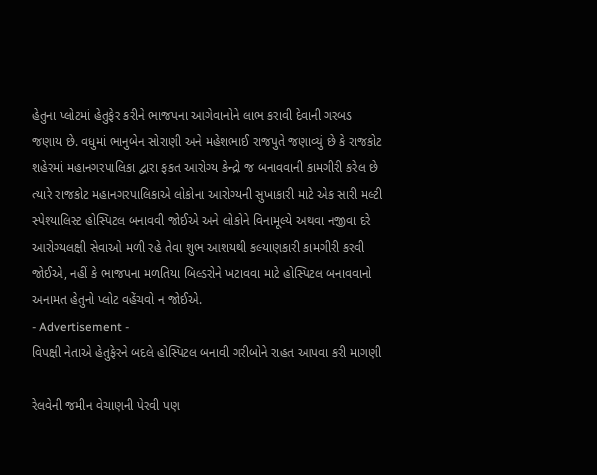હેતુના પ્લોટમાં હેતુફેર કરીને ભાજપના આગેવાનોને લાભ કરાવી દેવાની ગરબડ જણાય છે. વધુમાં ભાનુબેન સોરાણી અને મહેશભાઈ રાજપુતે જણાવ્યું છે કે રાજકોટ શહેરમાં મહાનગરપાલિકા દ્વારા ફકત આરોગ્ય કેન્દ્રો જ બનાવવાની કામગીરી કરેલ છે ત્યારે રાજકોટ મહાનગરપાલિકાએ લોકોના આરોગ્યની સુખાકારી માટે એક સારી મલ્ટી સ્પેશ્યાલિસ્ટ હોસ્પિટલ બનાવવી જોઈએ અને લોકોને વિનામૂલ્યે અથવા નજીવા દરે આરોગ્યલક્ષી સેવાઓ મળી રહે તેવા શુભ આશયથી કલ્યાણકારી કામગીરી કરવી જોઈએ, નહીં કે ભાજપના મળતિયા બિલ્ડરોને ખટાવવા માટે હોસ્પિટલ બનાવવાનો અનામત હેતુનો પ્લોટ વહેંચવો ન જોઈએ.
- Advertisement -
વિપક્ષી નેતાએ હેતુફેરને બદલે હોસ્પિટલ બનાવી ગરીબોને રાહત આપવા કરી માગણી

રેલવેની જમીન વેચાણની પેરવી પણ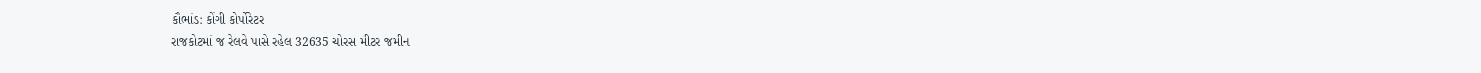કૌભાંડ: કોંગી કોર્પોરેટર
રાજકોટમાં જ રેલવે પાસે રહેલ 32635 ચોરસ મીટર જમીન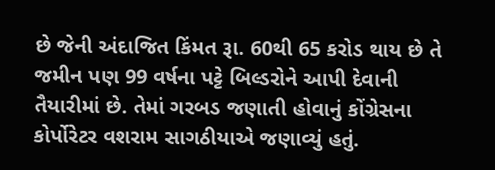છે જેની અંદાજિત કિંમત રૂા. 60થી 65 કરોડ થાય છે તે જમીન પણ 99 વર્ષના પટ્ટે બિલ્ડરોને આપી દેવાની તૈયારીમાં છે. તેમાં ગરબડ જણાતી હોવાનું કોંગ્રેસના કોર્પોરેટર વશરામ સાગઠીયાએ જણાવ્યું હતું.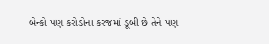બેન્કો પણ કરોડોના કરજમાં ડૂબી છે તેને પણ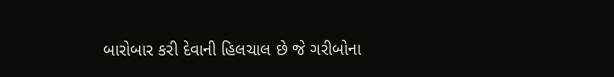બારોબાર કરી દેવાની હિલચાલ છે જે ગરીબોના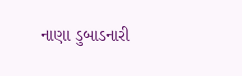નાણા ડુબાડનારી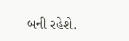બની રહેશે.